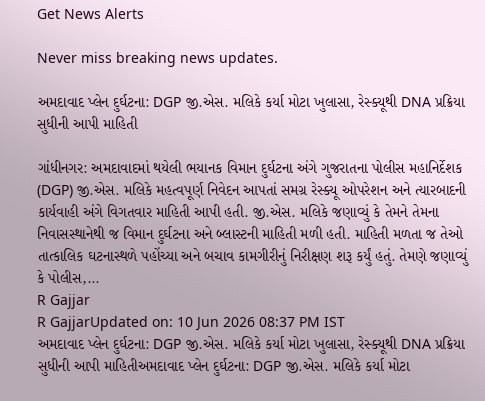Get News Alerts

Never miss breaking news updates.

અમદાવાદ પ્લેન દુર્ઘટના: DGP જી.એસ. મલિકે કર્યા મોટા ખુલાસા, રેસ્ક્યૂથી DNA પ્રક્રિયા સુધીની આપી માહિતી

ગાંધીનગર: અમદાવાદમાં થયેલી ભયાનક વિમાન દુર્ઘટના અંગે ગુજરાતના પોલીસ મહાનિર્દેશક (DGP) જી.એસ. મલિકે મહત્વપૂર્ણ નિવેદન આપતાં સમગ્ર રેસ્ક્યૂ ઓપરેશન અને ત્યારબાદની કાર્યવાહી અંગે વિગતવાર માહિતી આપી હતી. જી.એસ. મલિકે જણાવ્યું કે તેમને તેમના નિવાસસ્થાનેથી જ વિમાન દુર્ઘટના અને બ્લાસ્ટની માહિતી મળી હતી. માહિતી મળતા જ તેઓ તાત્કાલિક ઘટનાસ્થળે પહોંચ્યા અને બચાવ કામગીરીનું નિરીક્ષણ શરૂ કર્યું હતું. તેમણે જણાવ્યું કે પોલીસ,...
R Gajjar
R GajjarUpdated on: 10 Jun 2026 08:37 PM IST
અમદાવાદ પ્લેન દુર્ઘટના: DGP જી.એસ. મલિકે કર્યા મોટા ખુલાસા, રેસ્ક્યૂથી DNA પ્રક્રિયા સુધીની આપી માહિતીઅમદાવાદ પ્લેન દુર્ઘટના: DGP જી.એસ. મલિકે કર્યા મોટા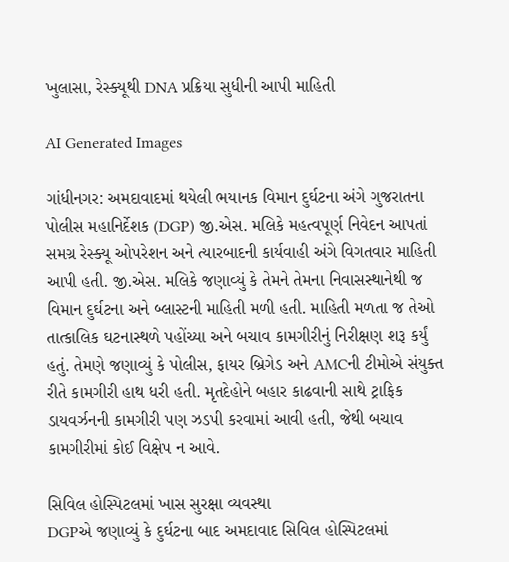ખુલાસા, રેસ્ક્યૂથી DNA પ્રક્રિયા સુધીની આપી માહિતી

AI Generated Images

ગાંધીનગર: અમદાવાદમાં થયેલી ભયાનક વિમાન દુર્ઘટના અંગે ગુજરાતના પોલીસ મહાનિર્દેશક (DGP) જી.એસ. મલિકે મહત્વપૂર્ણ નિવેદન આપતાં સમગ્ર રેસ્ક્યૂ ઓપરેશન અને ત્યારબાદની કાર્યવાહી અંગે વિગતવાર માહિતી આપી હતી. જી.એસ. મલિકે જણાવ્યું કે તેમને તેમના નિવાસસ્થાનેથી જ વિમાન દુર્ઘટના અને બ્લાસ્ટની માહિતી મળી હતી. માહિતી મળતા જ તેઓ તાત્કાલિક ઘટનાસ્થળે પહોંચ્યા અને બચાવ કામગીરીનું નિરીક્ષણ શરૂ કર્યું હતું. તેમણે જણાવ્યું કે પોલીસ, ફાયર બ્રિગેડ અને AMCની ટીમોએ સંયુક્ત રીતે કામગીરી હાથ ધરી હતી. મૃતદેહોને બહાર કાઢવાની સાથે ટ્રાફિક ડાયવર્ઝનની કામગીરી પણ ઝડપી કરવામાં આવી હતી, જેથી બચાવ કામગીરીમાં કોઈ વિક્ષેપ ન આવે.

સિવિલ હોસ્પિટલમાં ખાસ સુરક્ષા વ્યવસ્થા
DGPએ જણાવ્યું કે દુર્ઘટના બાદ અમદાવાદ સિવિલ હોસ્પિટલમાં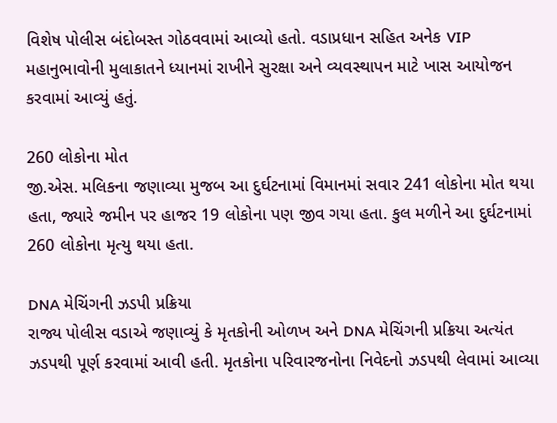વિશેષ પોલીસ બંદોબસ્ત ગોઠવવામાં આવ્યો હતો. વડાપ્રધાન સહિત અનેક VIP મહાનુભાવોની મુલાકાતને ધ્યાનમાં રાખીને સુરક્ષા અને વ્યવસ્થાપન માટે ખાસ આયોજન કરવામાં આવ્યું હતું.

260 લોકોના મોત
જી.એસ. મલિકના જણાવ્યા મુજબ આ દુર્ઘટનામાં વિમાનમાં સવાર 241 લોકોના મોત થયા હતા, જ્યારે જમીન પર હાજર 19 લોકોના પણ જીવ ગયા હતા. કુલ મળીને આ દુર્ઘટનામાં 260 લોકોના મૃત્યુ થયા હતા.

DNA મેચિંગની ઝડપી પ્રક્રિયા
રાજ્ય પોલીસ વડાએ જણાવ્યું કે મૃતકોની ઓળખ અને DNA મેચિંગની પ્રક્રિયા અત્યંત ઝડપથી પૂર્ણ કરવામાં આવી હતી. મૃતકોના પરિવારજનોના નિવેદનો ઝડપથી લેવામાં આવ્યા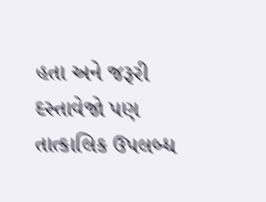હતા અને જરૂરી દસ્તાવેજો પણ તાત્કાલિક ઉપલબ્ધ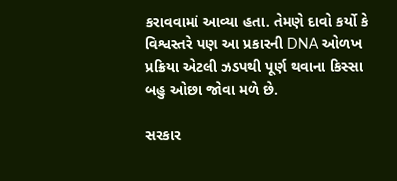કરાવવામાં આવ્યા હતા. તેમણે દાવો કર્યો કે વિશ્વસ્તરે પણ આ પ્રકારની DNA ઓળખ પ્રક્રિયા એટલી ઝડપથી પૂર્ણ થવાના કિસ્સા બહુ ઓછા જોવા મળે છે.

સરકાર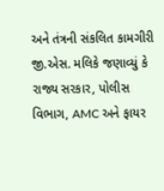અને તંત્રની સંકલિત કામગીરી
જી.એસ. મલિકે જણાવ્યું કે રાજ્ય સરકાર, પોલીસ વિભાગ, AMC અને ફાયર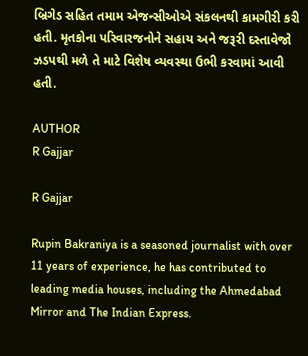બ્રિગેડ સહિત તમામ એજન્સીઓએ સંકલનથી કામગીરી કરી હતી. મૃતકોના પરિવારજનોને સહાય અને જરૂરી દસ્તાવેજો ઝડપથી મળે તે માટે વિશેષ વ્યવસ્થા ઉભી કરવામાં આવી હતી.

AUTHOR
R Gajjar

R Gajjar

Rupin Bakraniya is a seasoned journalist with over 11 years of experience, he has contributed to leading media houses, including the Ahmedabad Mirror and The Indian Express.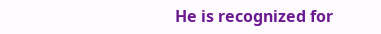He is recognized for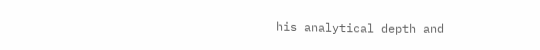his analytical depth and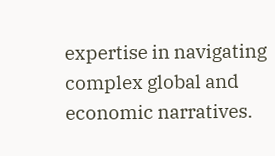expertise in navigating complex global and economic narratives.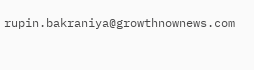rupin.bakraniya@growthnownews.com